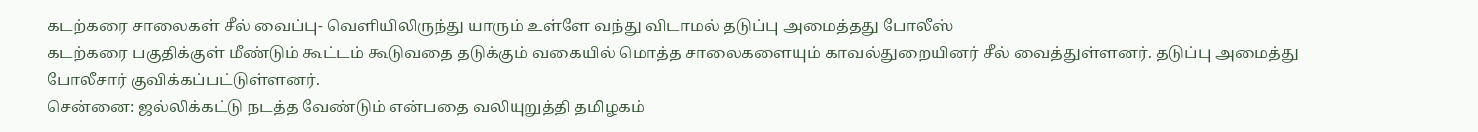கடற்கரை சாலைகள் சீல் வைப்பு- வெளியிலிருந்து யாரும் உள்ளே வந்து விடாமல் தடுப்பு அமைத்தது போலீஸ்
கடற்கரை பகுதிக்குள் மீண்டும் கூட்டம் கூடுவதை தடுக்கும் வகையில் மொத்த சாலைகளையும் காவல்துறையினர் சீல் வைத்துள்ளனர். தடுப்பு அமைத்து போலீசார் குவிக்கப்பட்டுள்ளனர்.
சென்னை: ஜல்லிக்கட்டு நடத்த வேண்டும் என்பதை வலியுறுத்தி தமிழகம்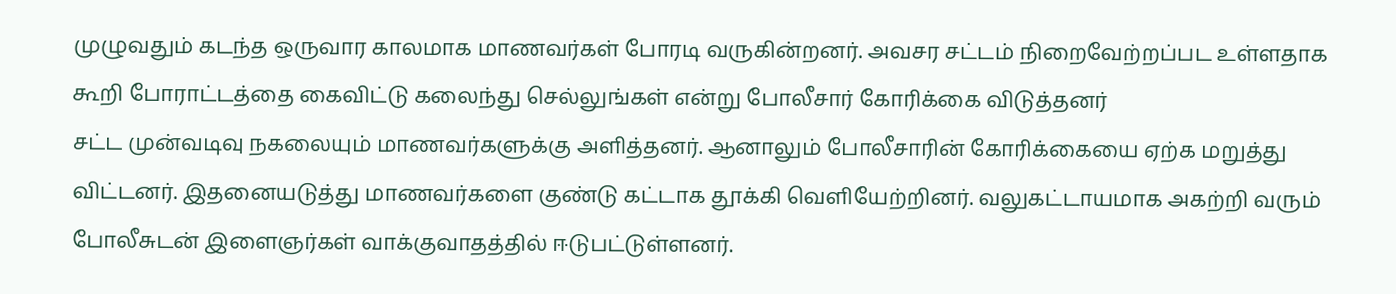முழுவதும் கடந்த ஒருவார காலமாக மாணவர்கள் போரடி வருகின்றனர். அவசர சட்டம் நிறைவேற்றப்பட உள்ளதாக கூறி போராட்டத்தை கைவிட்டு கலைந்து செல்லுங்கள் என்று போலீசார் கோரிக்கை விடுத்தனர்
சட்ட முன்வடிவு நகலையும் மாணவர்களுக்கு அளித்தனர். ஆனாலும் போலீசாரின் கோரிக்கையை ஏற்க மறுத்து விட்டனர். இதனையடுத்து மாணவர்களை குண்டு கட்டாக தூக்கி வெளியேற்றினர். வலுகட்டாயமாக அகற்றி வரும் போலீசுடன் இளைஞர்கள் வாக்குவாதத்தில் ஈடுபட்டுள்ளனர்.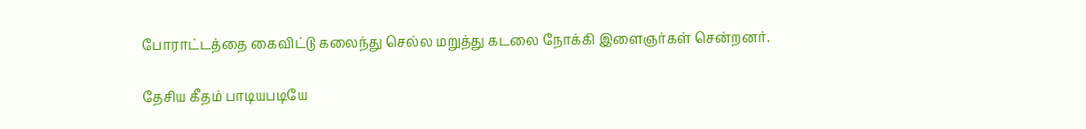போராட்டத்தை கைவிட்டு கலைந்து செல்ல மறுத்து கடலை நோக்கி இளைஞர்கள் சென்றனர்.

தேசிய கீதம் பாடியபடியே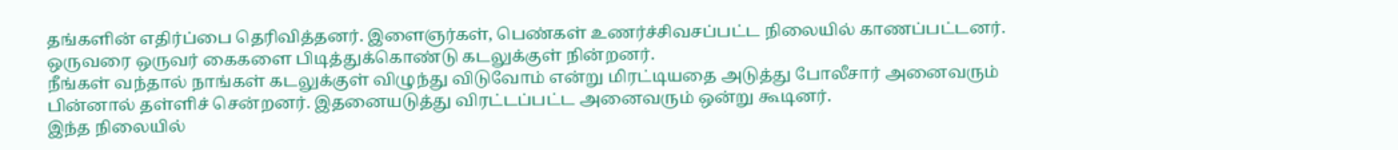தங்களின் எதிர்ப்பை தெரிவித்தனர். இளைஞர்கள், பெண்கள் உணர்ச்சிவசப்பட்ட நிலையில் காணப்பட்டனர். ஒருவரை ஒருவர் கைகளை பிடித்துக்கொண்டு கடலுக்குள் நின்றனர்.
நீங்கள் வந்தால் நாங்கள் கடலுக்குள் விழுந்து விடுவோம் என்று மிரட்டியதை அடுத்து போலீசார் அனைவரும் பின்னால் தள்ளிச் சென்றனர். இதனையடுத்து விரட்டப்பட்ட அனைவரும் ஒன்று கூடினர்.
இந்த நிலையில்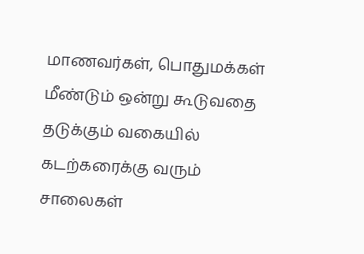மாணவர்கள், பொதுமக்கள் மீண்டும் ஒன்று கூடுவதை தடுக்கும் வகையில் கடற்கரைக்கு வரும் சாலைகள்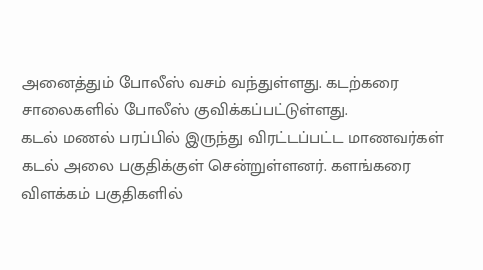அனைத்தும் போலீஸ் வசம் வந்துள்ளது. கடற்கரை சாலைகளில் போலீஸ் குவிக்கப்பட்டுள்ளது.
கடல் மணல் பரப்பில் இருந்து விரட்டப்பட்ட மாணவர்கள் கடல் அலை பகுதிக்குள் சென்றுள்ளனர். களங்கரை விளக்கம் பகுதிகளில்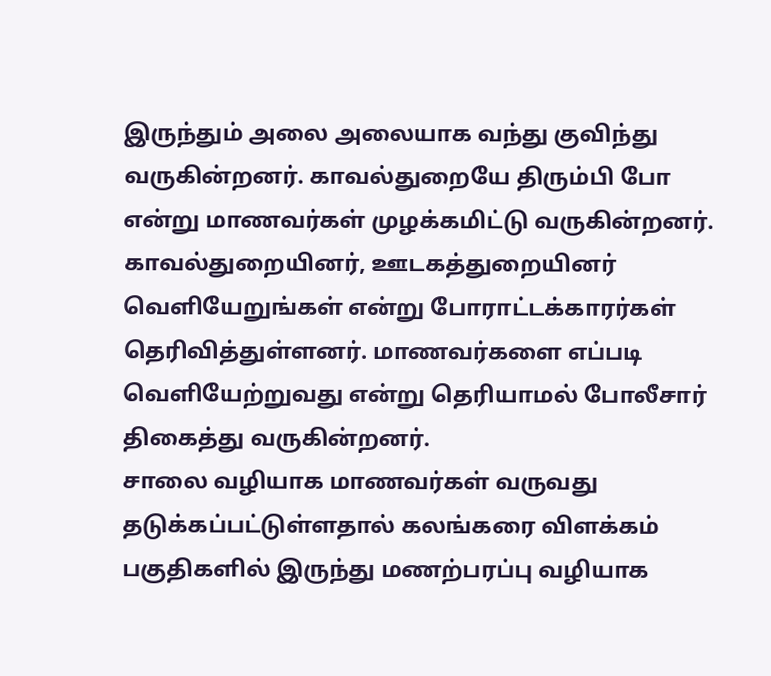இருந்தும் அலை அலையாக வந்து குவிந்து வருகின்றனர். காவல்துறையே திரும்பி போ என்று மாணவர்கள் முழக்கமிட்டு வருகின்றனர்.
காவல்துறையினர், ஊடகத்துறையினர் வெளியேறுங்கள் என்று போராட்டக்காரர்கள் தெரிவித்துள்ளனர். மாணவர்களை எப்படி வெளியேற்றுவது என்று தெரியாமல் போலீசார் திகைத்து வருகின்றனர்.
சாலை வழியாக மாணவர்கள் வருவது தடுக்கப்பட்டுள்ளதால் கலங்கரை விளக்கம் பகுதிகளில் இருந்து மணற்பரப்பு வழியாக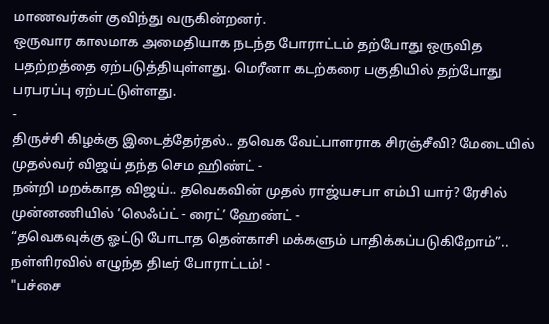மாணவர்கள் குவிந்து வருகின்றனர்.
ஒருவார காலமாக அமைதியாக நடந்த போராட்டம் தற்போது ஒருவித பதற்றத்தை ஏற்படுத்தியுள்ளது. மெரீனா கடற்கரை பகுதியில் தற்போது பரபரப்பு ஏற்பட்டுள்ளது.
-
திருச்சி கிழக்கு இடைத்தேர்தல்.. தவெக வேட்பாளராக சிரஞ்சீவி? மேடையில் முதல்வர் விஜய் தந்த செம ஹிண்ட் -
நன்றி மறக்காத விஜய்.. தவெகவின் முதல் ராஜ்யசபா எம்பி யார்? ரேசில் முன்னணியில் ’லெஃப்ட் - ரைட்’ ஹேண்ட் -
“தவெகவுக்கு ஓட்டு போடாத தென்காசி மக்களும் பாதிக்கப்படுகிறோம்”.. நள்ளிரவில் எழுந்த திடீர் போராட்டம்! -
"பச்சை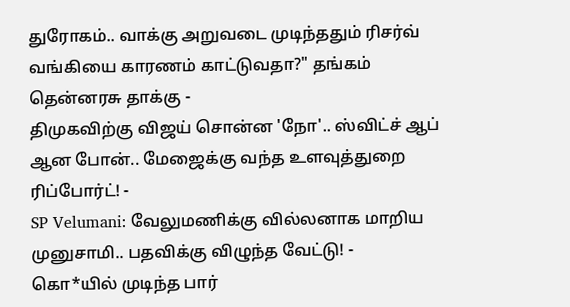துரோகம்.. வாக்கு அறுவடை முடிந்ததும் ரிசர்வ் வங்கியை காரணம் காட்டுவதா?" தங்கம் தென்னரசு தாக்கு -
திமுகவிற்கு விஜய் சொன்ன 'நோ'.. ஸ்விட்ச் ஆப் ஆன போன்.. மேஜைக்கு வந்த உளவுத்துறை ரிப்போர்ட்! -
SP Velumani: வேலுமணிக்கு வில்லனாக மாறிய முனுசாமி.. பதவிக்கு விழுந்த வேட்டு! -
கொ*யில் முடிந்த பார்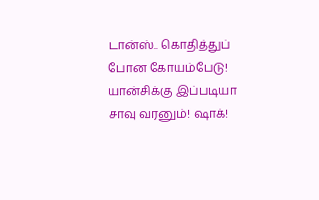டான்ஸ்.. கொதித்துப் போன கோயம்பேடு! யான்சிக்கு இப்படியா சாவு வரனும்! ஷாக்!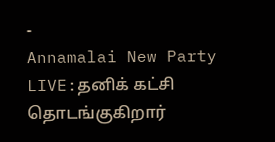-
Annamalai New Party LIVE:தனிக் கட்சி தொடங்குகிறார்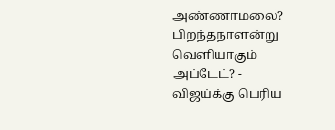அண்ணாமலை? பிறந்தநாளன்று வெளியாகும் அப்டேட்? -
விஜய்க்கு பெரிய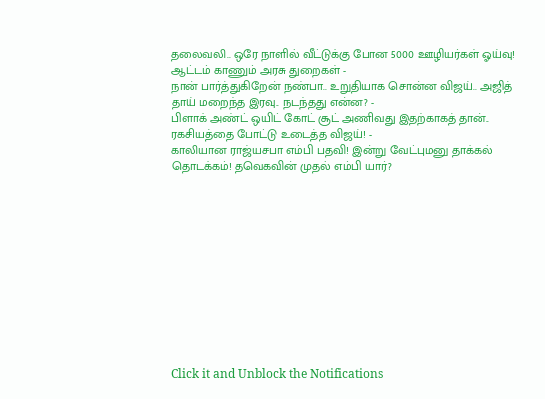தலைவலி.. ஒரே நாளில் வீட்டுக்கு போன 5000 ஊழியர்கள் ஓய்வு! ஆட்டம் காணும் அரசு துறைகள் -
நான் பார்த்துகிறேன் நண்பா.. உறுதியாக சொன்ன விஜய்.. அஜித் தாய் மறைந்த இரவு.. நடந்தது என்ன? -
பிளாக் அண்ட் ஒயிட் கோட் சூட் அணிவது இதற்காகத் தான்.. ரகசியத்தை போட்டு உடைத்த விஜய்! -
காலியான ராஜ்யசபா எம்பி பதவி! இன்று வேட்புமனு தாக்கல் தொடக்கம்! தவெகவின் முதல் எம்பி யார்?












Click it and Unblock the Notifications